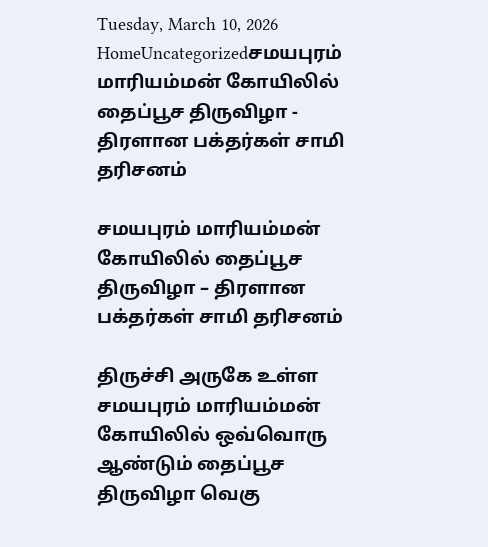Tuesday, March 10, 2026
HomeUncategorizedசமயபுரம் மாரியம்மன் கோயிலில் தைப்பூச திருவிழா - திரளான பக்தர்கள் சாமி தரிசனம்

சமயபுரம் மாரியம்மன் கோயிலில் தைப்பூச திருவிழா – திரளான பக்தர்கள் சாமி தரிசனம்

திருச்சி அருகே உள்ள சமயபுரம் மாரியம்மன் கோயிலில் ஒவ்வொரு ஆண்டும் தைப்பூச திருவிழா வெகு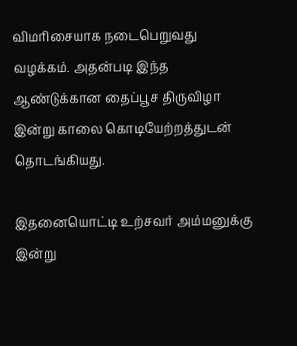விமரிசையாக நடைபெறுவது வழக்கம். அதன்படி இந்த ஆண்டுக்கான தைப்பூச திருவிழா இன்று காலை கொடியேற்றத்துடன் தொடங்கியது.

இதனையொட்டி உற்சவர் அம்மனுக்கு இன்று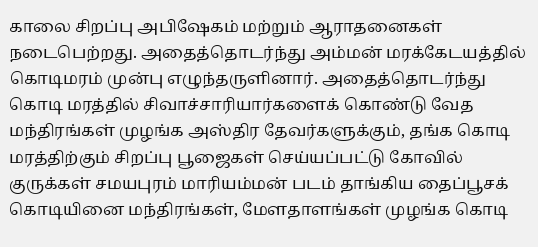காலை சிறப்பு அபிஷேகம் மற்றும் ஆராதனைகள் நடைபெற்றது. அதைத்தொடர்ந்து அம்மன் மரக்கேடயத்தில் கொடிமரம் முன்பு எழுந்தருளினார். அதைத்தொடர்ந்து கொடி மரத்தில் சிவாச்சாரியார்களைக் கொண்டு வேத மந்திரங்கள் முழங்க அஸ்திர தேவர்களுக்கும், தங்க கொடி மரத்திற்கும் சிறப்பு பூஜைகள் செய்யப்பட்டு கோவில் குருக்கள் சமயபுரம் மாரியம்மன் படம் தாங்கிய தைப்பூசக் கொடியினை மந்திரங்கள், மேளதாளங்கள் முழங்க கொடி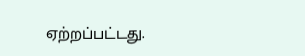ஏற்றப்பட்டது.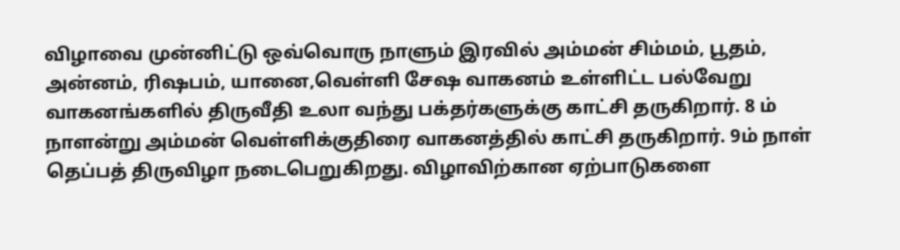விழாவை முன்னிட்டு ஒவ்வொரு நாளும் இரவில் அம்மன் சிம்மம், பூதம், அன்னம், ரிஷபம், யானை,வெள்ளி சேஷ வாகனம் உள்ளிட்ட பல்வேறு வாகனங்களில் திருவீதி உலா வந்து பக்தர்களுக்கு காட்சி தருகிறார். 8 ம் நாளன்று அம்மன் வெள்ளிக்குதிரை வாகனத்தில் காட்சி தருகிறார். 9ம் நாள் தெப்பத் திருவிழா நடைபெறுகிறது. விழாவிற்கான ஏற்பாடுகளை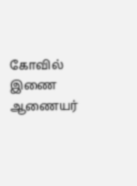கோவில் இணை ஆணையர்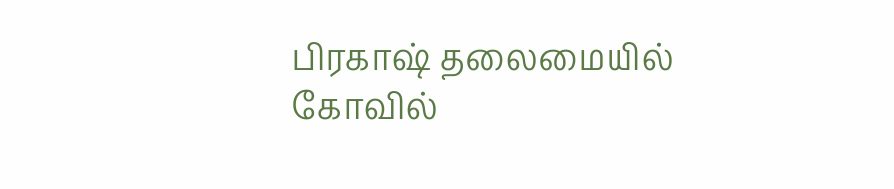பிரகாஷ் தலைமையில் கோவில்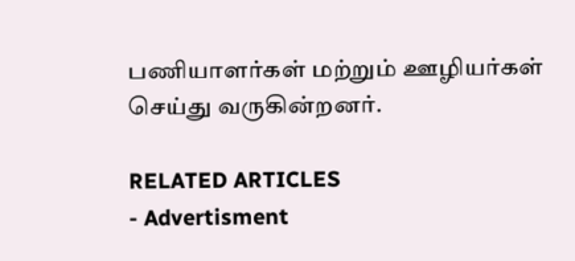பணியாளர்கள் மற்றும் ஊழியர்கள் செய்து வருகின்றனர்.

RELATED ARTICLES
- Advertisment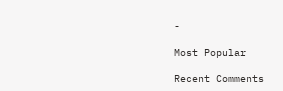-

Most Popular

Recent Comments